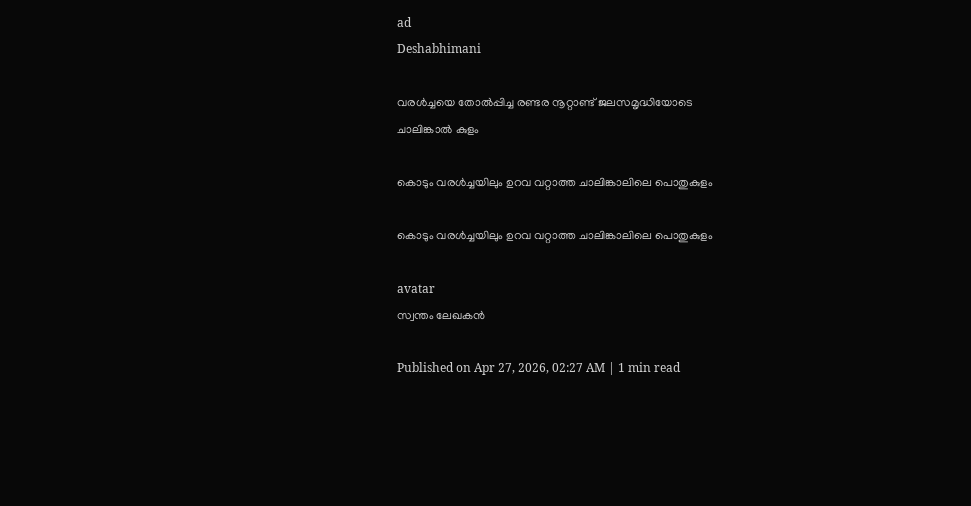ad
Deshabhimani

വരൾച്ചയെ തോൽപ്പിച്ച രണ്ടര നൂറ്റാണ്ട്‌ ജലസമൃദ്ധിയോടെ
ചാലിങ്കാൽ കുളം

കൊടും വരള്‍ച്ചയിലും ഉറവ വറ്റാത്ത ചാലിങ്കാലിലെ പൊതുകുളം

കൊടും വരള്‍ച്ചയിലും ഉറവ വറ്റാത്ത ചാലിങ്കാലിലെ പൊതുകുളം

avatar
സ്വന്തം ലേഖകൻ

Published on Apr 27, 2026, 02:27 AM | 1 min read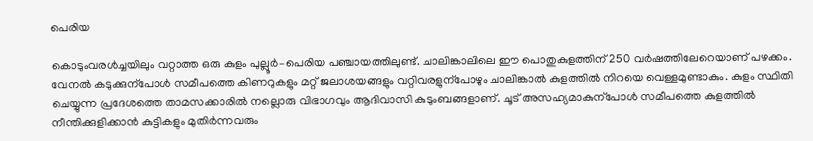പെരിയ

കൊടുംവരള്‍ച്ചയിലും വറ്റാത്ത ഒരു കുളം പുല്ലൂര്‍–പെരിയ പഞ്ചായത്തിലുണ്ട്. ചാലിങ്കാലിലെ ഈ പൊതുകുളത്തിന് 250 വര്‍ഷത്തിലേറെയാണ് പഴക്കം. വേനല്‍ കടുക്കുന്പോള്‍ സമീപത്തെ കിണറുകളും മറ്റ് ജലാശയങ്ങളും വറ്റിവരളുന്പോഴും ചാലിങ്കാല്‍ കുളത്തില്‍ നിറയെ വെള്ളമുണ്ടാകും. കുളം സ്ഥിതി ചെയ്യുന്ന പ്രദേശത്തെ താമസക്കാരില്‍ നല്ലൊരു വിഭാഗവും ആദിവാസി കുടുംബങ്ങളാണ്. ചൂട് അസഹ്യമാകുന്പോള്‍ സമീപത്തെ കുളത്തില്‍ നീന്തിക്കുളിക്കാന്‍ കുട്ടികളും മുതിര്‍ന്നവരും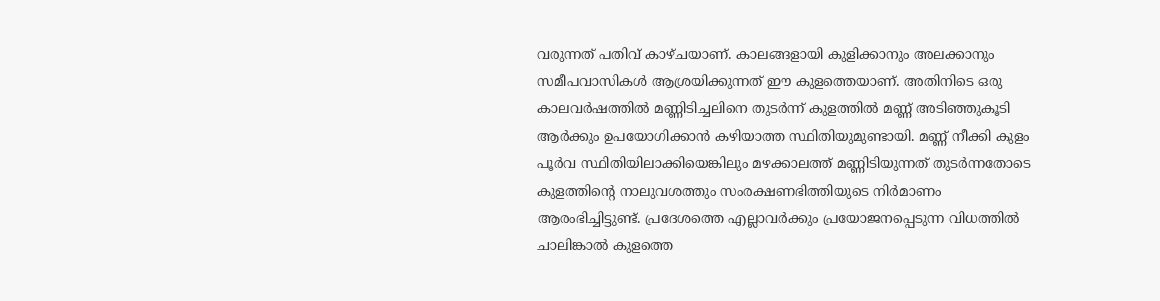വരുന്നത് പതിവ് കാഴ്ചയാണ്. കാലങ്ങളായി കുളിക്കാനും അലക്കാനും സമീപവാസികള്‍ ആശ്രയിക്കുന്നത് ഈ കുളത്തെയാണ്. അതിനിടെ ഒരു കാലവര്‍ഷത്തില്‍ മണ്ണിടിച്ചലിനെ തുടര്‍ന്ന് കുളത്തില്‍ മണ്ണ് അടിഞ്ഞുകൂടി ആര്‍ക്കും ഉപയോഗിക്കാന്‍ കഴിയാത്ത സ്ഥിതിയുമുണ്ടായി. മണ്ണ് നീക്കി കുളം പൂര്‍വ സ്ഥിതിയിലാക്കിയെങ്കിലും മഴക്കാലത്ത് മണ്ണിടിയുന്നത് തുടര്‍ന്നതോടെ കുളത്തിന്റെ നാലുവശത്തും സംരക്ഷണഭിത്തിയുടെ നിര്‍മാണം ആരംഭിച്ചിട്ടുണ്ട്. പ്രദേശത്തെ എല്ലാവര്‍ക്കും പ്രയോജനപ്പെടുന്ന വിധത്തില്‍ ചാലിങ്കാല്‍ കുളത്തെ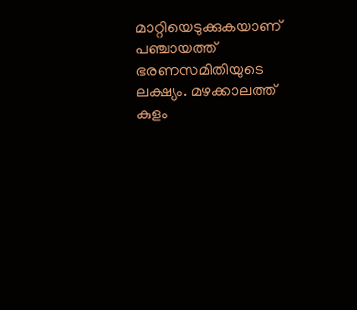മാറ്റിയെടുക്കുകയാണ് പഞ്ചായത്ത് ഭരണസമിതിയുടെ ലക്ഷ്യം. മഴക്കാലത്ത് കുളം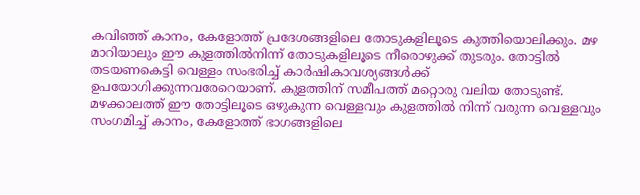കവിഞ്ഞ് കാനം, കേളോത്ത് പ്രദേശങ്ങളിലെ തോടുകളിലൂടെ കുത്തിയൊലിക്കും. മഴ മാറിയാലും ഈ കുളത്തില്‍നിന്ന്‌ തോടുകളിലൂടെ നീരൊഴുക്ക് തുടരും. തോട്ടില്‍ തടയണകെട്ടി വെള്ളം സംഭരിച്ച് കാര്‍ഷികാവശ്യങ്ങള്‍ക്ക് ഉപയോഗിക്കുന്നവരേറെയാണ്. കുളത്തിന് സമീപത്ത് മറ്റൊരു വലിയ തോടുണ്ട്. മഴക്കാലത്ത് ഈ തോട്ടിലൂടെ ഒഴുകുന്ന വെള്ളവും കുളത്തില്‍ നിന്ന് വരുന്ന വെള്ളവും സംഗമിച്ച് കാനം, കേളോത്ത് ഭാഗങ്ങളിലെ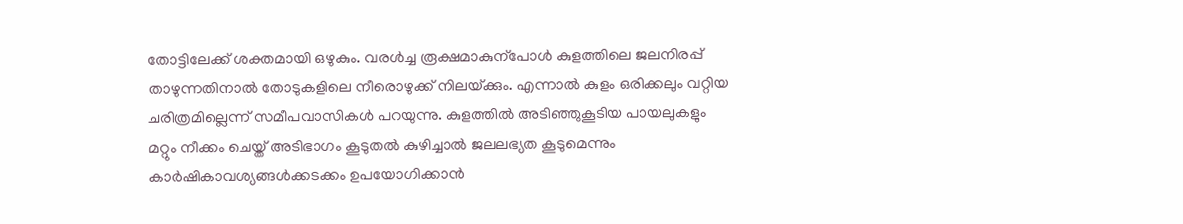തോട്ടിലേക്ക് ശക്തമായി ഒഴുകും. വരള്‍ച്ച രൂക്ഷമാകുന്പോള്‍ കുളത്തിലെ ജലനിരപ്പ് താഴുന്നതിനാല്‍ തോടുകളിലെ നീരൊഴുക്ക് നിലയ്‌ക്കും. എന്നാല്‍ കുളം ഒരിക്കലും വറ്റിയ ചരിത്രമില്ലെന്ന് സമീപവാസികള്‍ പറയുന്നു. കുളത്തില്‍ അടിഞ്ഞുകൂടിയ പായലുകളും മറ്റും നീക്കം ചെയ്ത് അടിഭാഗം കൂടുതല്‍ കുഴിച്ചാല്‍ ജലലഭ്യത കൂടുമെന്നും കാര്‍ഷികാവശ്യങ്ങള്‍ക്കടക്കം ഉപയോഗിക്കാന്‍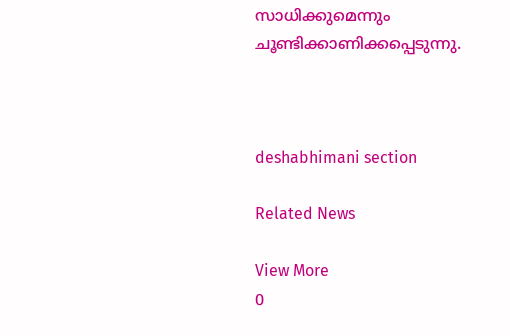സാധിക്കുമെന്നും ചൂണ്ടിക്കാണിക്കപ്പെടുന്നു.



deshabhimani section

Related News

View More
0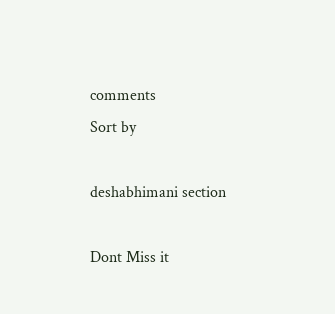comments
Sort by

deshabhimani section

Dont Miss it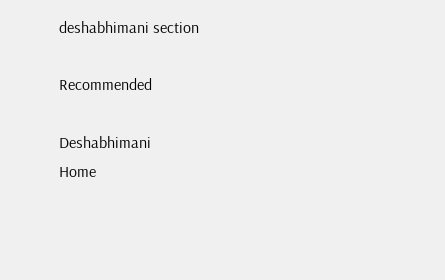deshabhimani section

Recommended

Deshabhimani
Home